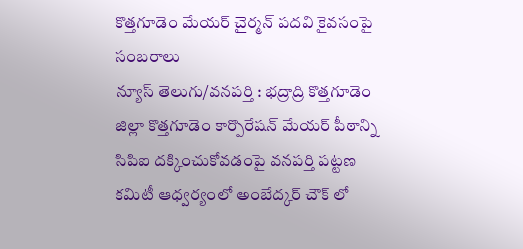కొత్తగూడెం మేయర్ చైర్మన్ పదవి కైవసంపై సంబరాలు
న్యూస్ తెలుగు/వనపర్తి : భద్రాద్రి కొత్తగూడెం జిల్లా కొత్తగూడెం కార్పొరేషన్ మేయర్ పీఠాన్ని సిపిఐ దక్కించుకోవడంపై వనపర్తి పట్టణ కమిటీ ఆధ్వర్యంలో అంబేద్కర్ చౌక్ లో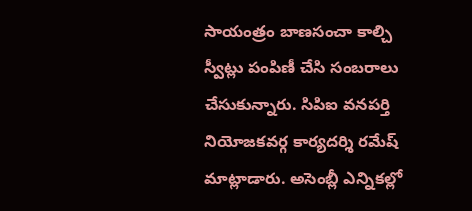సాయంత్రం బాణసంచా కాల్చి స్వీట్లు పంపిణీ చేసి సంబరాలు చేసుకున్నారు. సిపిఐ వనపర్తి నియోజకవర్గ కార్యదర్శి రమేష్ మాట్లాడారు. అసెంబ్లీ ఎన్నికల్లో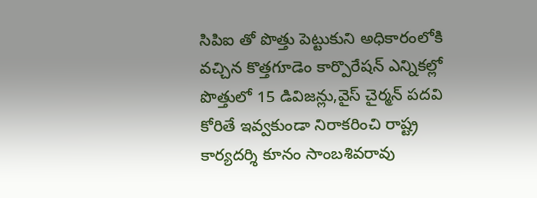సిపిఐ తో పొత్తు పెట్టుకుని అధికారంలోకి వచ్చిన కొత్తగూడెం కార్పొరేషన్ ఎన్నికల్లో పొత్తులో 15 డివిజన్లు,వైస్ చైర్మన్ పదవి కోరితే ఇవ్వకుండా నిరాకరించి రాష్ట్ర కార్యదర్శి కూనం సాంబశివరావు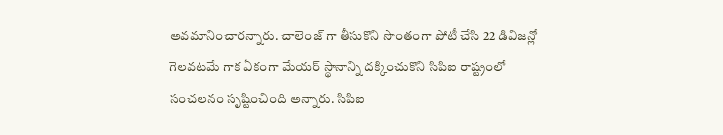అవమానించారన్నారు. చాలెంజ్ గా తీసుకొని సొంతంగా పోటీ చేసి 22 డివిజన్లో గెలవటమే గాక ఏకంగా మేయర్ స్థానాన్ని దక్కించుకొని సిపిఐ రాష్ట్రంలో సంచలనం సృష్టించింది అన్నారు. సిపిఐ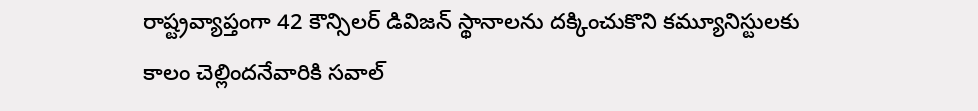రాష్ట్రవ్యాప్తంగా 42 కౌన్సిలర్ డివిజన్ స్థానాలను దక్కించుకొని కమ్యూనిస్టులకు కాలం చెల్లిందనేవారికి సవాల్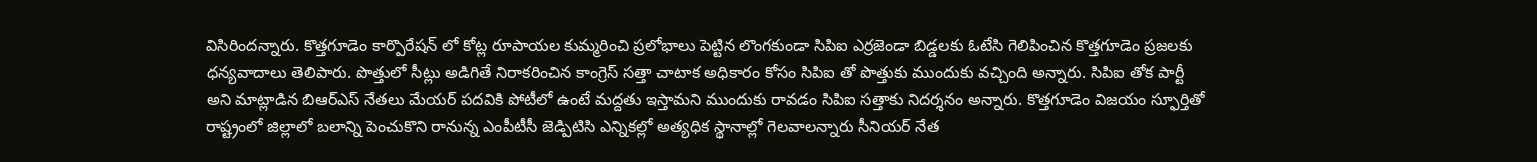విసిరిందన్నారు. కొత్తగూడెం కార్పొరేషన్ లో కోట్ల రూపాయల కుమ్మరించి ప్రలోభాలు పెట్టిన లొంగకుండా సిపిఐ ఎర్రజెండా బిడ్డలకు ఓటేసి గెలిపించిన కొత్తగూడెం ప్రజలకు ధన్యవాదాలు తెలిపారు. పొత్తులో సీట్లు అడిగితే నిరాకరించిన కాంగ్రెస్ సత్తా చాటాక అధికారం కోసం సిపిఐ తో పొత్తుకు ముందుకు వచ్చింది అన్నారు. సిపిఐ తోక పార్టీ అని మాట్లాడిన బిఆర్ఎస్ నేతలు మేయర్ పదవికి పోటీలో ఉంటే మద్దతు ఇస్తామని ముందుకు రావడం సిపిఐ సత్తాకు నిదర్శనం అన్నారు. కొత్తగూడెం విజయం స్ఫూర్తితో రాష్ట్రంలో జిల్లాలో బలాన్ని పెంచుకొని రానున్న ఎంపీటీసీ జెడ్పిటిసి ఎన్నికల్లో అత్యధిక స్థానాల్లో గెలవాలన్నారు సీనియర్ నేత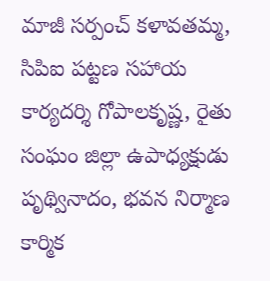మాజీ సర్పంచ్ కళావతమ్మ, సిపిఐ పట్టణ సహాయ కార్యదర్శి గోపాలకృష్ణ, రైతు సంఘం జిల్లా ఉపాధ్యక్షుడు పృథ్వినాదం, భవన నిర్మాణ కార్మిక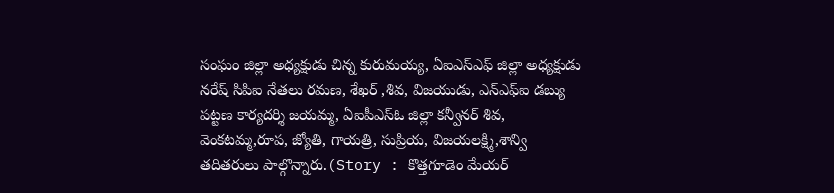సంఘం జిల్లా అధ్యక్షుడు చిన్న కురుమయ్య, ఏఐఎస్ఎఫ్ జిల్లా అధ్యక్షుడు నరేష్ సిపిఐ నేతలు రమణ, శేఖర్ ,శివ, విజయుడు, ఎన్ఎఫ్ఐ డబ్యు పట్టణ కార్యదర్శి జయమ్మ, ఏఐపీఎస్ఓ జిల్లా కన్వీనర్ శివ, వెంకటమ్మ,రూప, జ్యోతి, గాయత్రి, సుప్రియ, విజయలక్ష్మి,శాన్వి తదితరులు పాల్గొన్నారు.(Story : కొత్తగూడెం మేయర్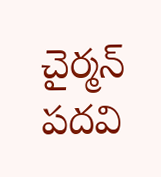చైర్మన్ పదవి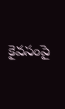కైవసంపై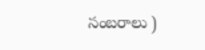సంబరాలు )